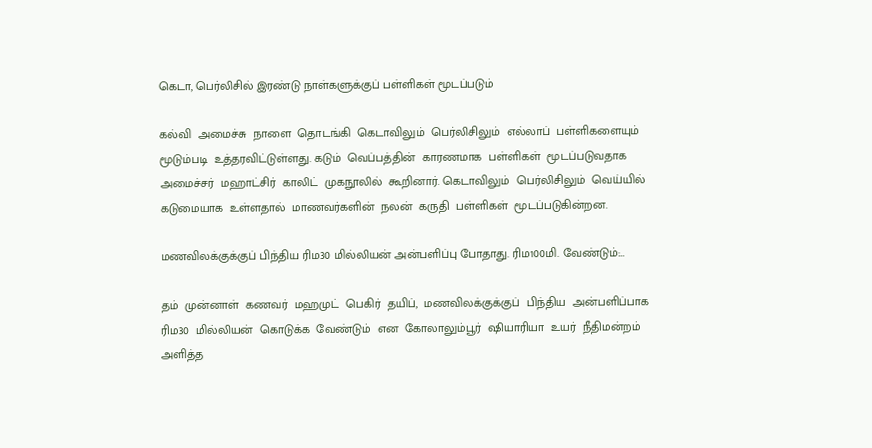கெடா, பெர்லிசில் இரண்டு நாள்களுக்குப் பள்ளிகள் மூடப்படும்

கல்வி  அமைச்சு  நாளை  தொடங்கி  கெடாவிலும்  பெர்லிசிலும்  எல்லாப்  பள்ளிகளையும்  மூடும்படி  உத்தரவிட்டுள்ளது. கடும்  வெப்பத்தின்  காரணமாக  பள்ளிகள்  மூடப்படுவதாக  அமைச்சர்  மஹாட்சிர்  காலிட்  முகநூலில்  கூறினார். கெடாவிலும்  பெர்லிசிலும்  வெய்யில்  கடுமையாக  உள்ளதால்  மாணவர்களின்  நலன்  கருதி  பள்ளிகள்  மூடப்படுகின்றன.

மணவிலக்குக்குப் பிந்திய ரிம30 மில்லியன் அன்பளிப்பு போதாது. ரிம100மி. வேண்டும்:…

தம்  முன்னாள்  கணவர்  மஹமுட்  பெகிர்  தயிப்,  மணவிலக்குக்குப்  பிந்திய  அன்பளிப்பாக  ரிம30  மில்லியன்  கொடுக்க  வேண்டும்  என  கோலாலும்பூர்  ஷியாரியா  உயர்  நீதிமன்றம் அளித்த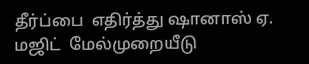தீர்ப்பை  எதிர்த்து ஷானாஸ் ஏ. மஜிட்  மேல்முறையீடு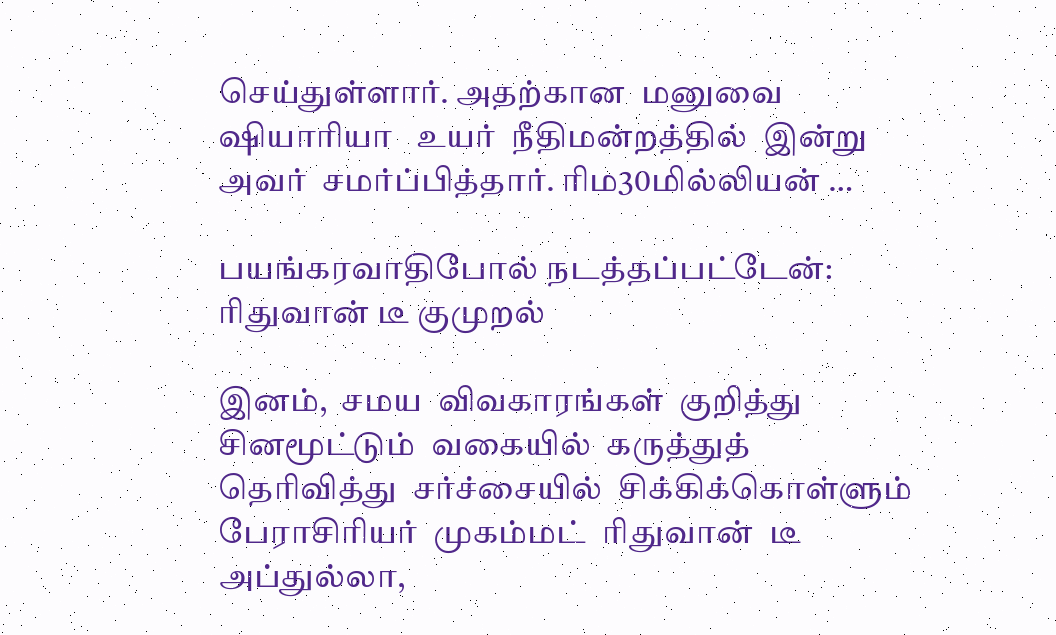செய்துள்ளார். அதற்கான  மனுவை  ஷியாரியா   உயர்  நீதிமன்றத்தில்  இன்று  அவர்  சமர்ப்பித்தார். ரிம30மில்லியன் …

பயங்கரவாதிபோல் நடத்தப்பட்டேன்: ரிதுவான் டீ குமுறல்

இனம்,  சமய  விவகாரங்கள்  குறித்து  சினமூட்டும்  வகையில்  கருத்துத்  தெரிவித்து  சர்ச்சையில்  சிக்கிக்கொள்ளும்  பேராசிரியர்  முகம்மட்  ரிதுவான்  டீ  அப்துல்லா,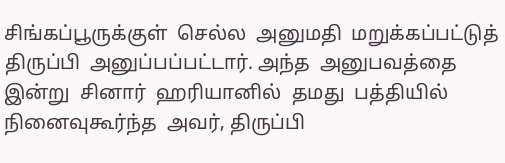சிங்கப்பூருக்குள்  செல்ல  அனுமதி  மறுக்கப்பட்டுத்  திருப்பி  அனுப்பப்பட்டார். அந்த  அனுபவத்தை  இன்று  சினார்  ஹரியானில்  தமது  பத்தியில்  நினைவுகூர்ந்த  அவர், திருப்பி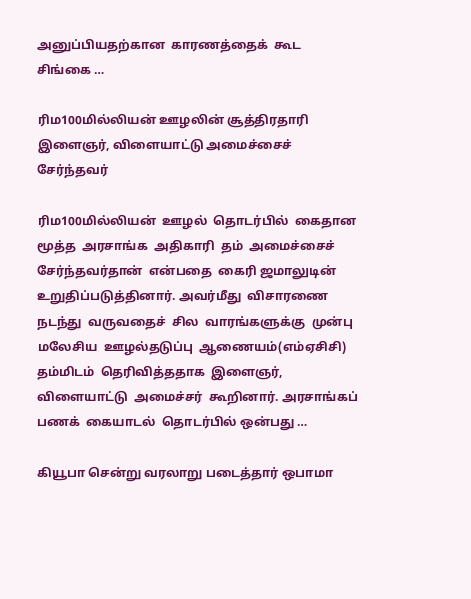அனுப்பியதற்கான  காரணத்தைக்  கூட  சிங்கை …

ரிம100மில்லியன் ஊழலின் சூத்திரதாரி இளைஞர், விளையாட்டு அமைச்சைச் சேர்ந்தவர்

ரிம100மில்லியன்  ஊழல்  தொடர்பில்  கைதான  மூத்த  அரசாங்க  அதிகாரி  தம்  அமைச்சைச்  சேர்ந்தவர்தான்  என்பதை  கைரி ஜமாலுடின்  உறுதிப்படுத்தினார். அவர்மீது  விசாரணை  நடந்து  வருவதைச்  சில  வாரங்களுக்கு  முன்பு  மலேசிய  ஊழல்தடுப்பு  ஆணையம்(எம்ஏசிசி)  தம்மிடம்  தெரிவித்ததாக  இளைஞர்,  விளையாட்டு  அமைச்சர்  கூறினார். அரசாங்கப்  பணக்  கையாடல்  தொடர்பில் ஒன்பது …

கியூபா சென்று வரலாறு படைத்தார் ஒபாமா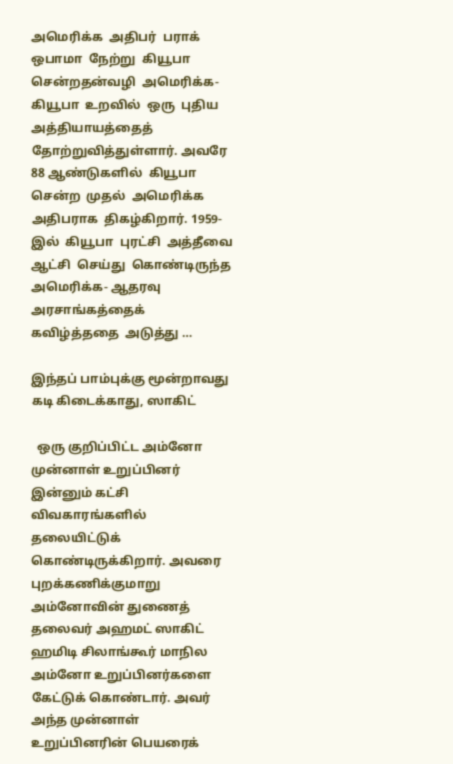அமெரிக்க  அதிபர்  பராக்  ஒபாமா  நேற்று  கியூபா  சென்றதன்வழி  அமெரிக்க- கியூபா  உறவில்  ஒரு  புதிய  அத்தியாயத்தைத்  தோற்றுவித்துள்ளார். அவரே  88 ஆண்டுகளில்  கியூபா  சென்ற  முதல்  அமெரிக்க  அதிபராக  திகழ்கிறார். 1959-இல்  கியூபா  புரட்சி  அத்தீவை  ஆட்சி  செய்து  கொண்டிருந்த  அமெரிக்க- ஆதரவு  அரசாங்கத்தைக்  கவிழ்த்ததை  அடுத்து …

இந்தப் பாம்புக்கு மூன்றாவது கடி கிடைக்காது, ஸாகிட்

  ஒரு குறிப்பிட்ட அம்னோ முன்னாள் உறுப்பினர் இன்னும் கட்சி விவகாரங்களில் தலையிட்டுக் கொண்டிருக்கிறார். அவரை புறக்கணிக்குமாறு அம்னோவின் துணைத் தலைவர் அஹமட் ஸாகிட் ஹமிடி சிலாங்கூர் மாநில அம்னோ உறுப்பினர்களை கேட்டுக் கொண்டார். அவர் அந்த முன்னாள் உறுப்பினரின் பெயரைக்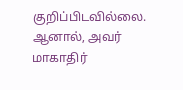குறிப்பிடவில்லை. ஆனால், அவர் மாகாதிர்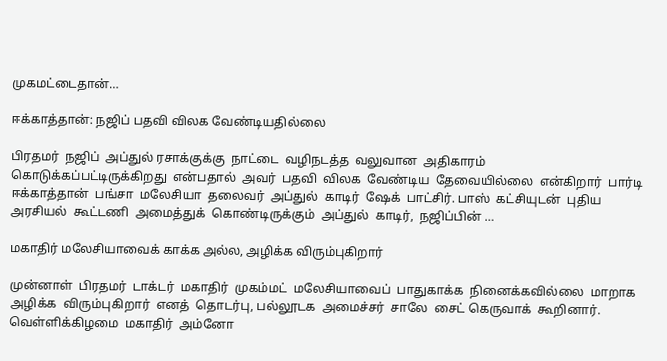முகமட்டைதான்…

ஈக்காத்தான்: நஜிப் பதவி விலக வேண்டியதில்லை

பிரதமர்  நஜிப்  அப்துல் ரசாக்குக்கு  நாட்டை  வழிநடத்த  வலுவான  அதிகாரம்  கொடுக்கப்பட்டிருக்கிறது  என்பதால்  அவர்  பதவி  விலக  வேண்டிய  தேவையில்லை  என்கிறார்  பார்டி  ஈக்காத்தான்  பங்சா  மலேசியா  தலைவர்  அப்துல்  காடிர்  ஷேக்  பாட்சிர். பாஸ்  கட்சியுடன்  புதிய  அரசியல்  கூட்டணி  அமைத்துக்  கொண்டிருக்கும்  அப்துல்  காடிர்,  நஜிப்பின் …

மகாதிர் மலேசியாவைக் காக்க அல்ல, அழிக்க விரும்புகிறார்

முன்னாள்  பிரதமர்  டாக்டர்  மகாதிர்  முகம்மட்  மலேசியாவைப்  பாதுகாக்க  நினைக்கவில்லை  மாறாக  அழிக்க  விரும்புகிறார்  எனத்  தொடர்பு, பல்லூடக  அமைச்சர்  சாலே  சைட் கெருவாக்  கூறினார். வெள்ளிக்கிழமை  மகாதிர்  அம்னோ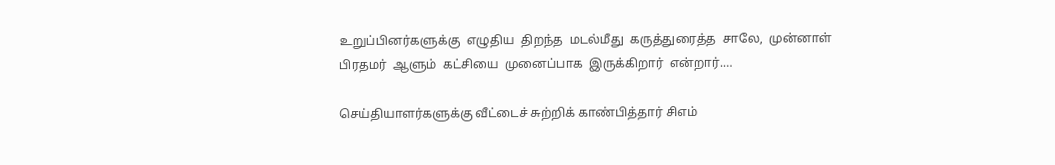உறுப்பினர்களுக்கு  எழுதிய  திறந்த  மடல்மீது  கருத்துரைத்த  சாலே,  முன்னாள்  பிரதமர்  ஆளும்  கட்சியை  முனைப்பாக  இருக்கிறார்  என்றார்.…

செய்தியாளர்களுக்கு வீட்டைச் சுற்றிக் காண்பித்தார் சிஎம்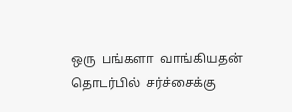ஒரு  பங்களா  வாங்கியதன்  தொடர்பில்  சர்ச்சைக்கு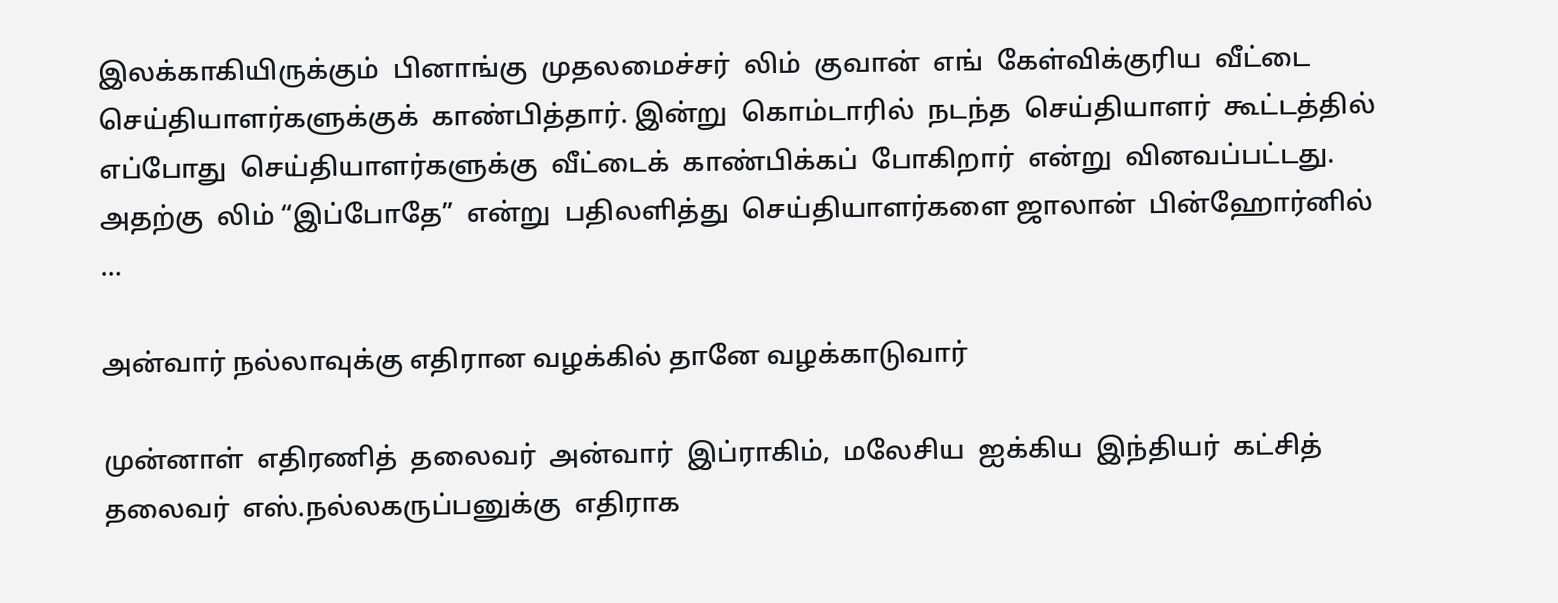இலக்காகியிருக்கும்  பினாங்கு  முதலமைச்சர்  லிம்  குவான்  எங்  கேள்விக்குரிய  வீட்டை    செய்தியாளர்களுக்குக்  காண்பித்தார். இன்று  கொம்டாரில்  நடந்த  செய்தியாளர்  கூட்டத்தில்  எப்போது  செய்தியாளர்களுக்கு  வீட்டைக்  காண்பிக்கப்  போகிறார்  என்று  வினவப்பட்டது. அதற்கு  லிம் “இப்போதே”  என்று  பதிலளித்து  செய்தியாளர்களை ஜாலான்  பின்ஹோர்னில் …

அன்வார் நல்லாவுக்கு எதிரான வழக்கில் தானே வழக்காடுவார்

முன்னாள்  எதிரணித்  தலைவர்  அன்வார்  இப்ராகிம்,  மலேசிய  ஐக்கிய  இந்தியர்  கட்சித்  தலைவர்  எஸ்.நல்லகருப்பனுக்கு  எதிராக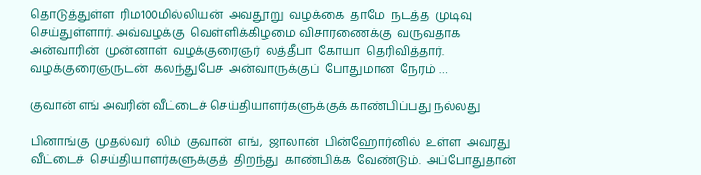தொடுத்துள்ள  ரிம100மில்லியன்  அவதூறு  வழக்கை  தாமே  நடத்த  முடிவு  செய்துள்ளார். அவ்வழக்கு  வெள்ளிக்கிழமை விசாரணைக்கு  வருவதாக  அன்வாரின்  முன்னாள்  வழக்குரைஞர்  லத்தீபா  கோயா  தெரிவித்தார். வழக்குரைஞருடன்  கலந்துபேச  அன்வாருக்குப்  போதுமான  நேரம் …

குவான் எங் அவரின் வீட்டைச் செய்தியாளர்களுக்குக் காண்பிப்பது நல்லது

பினாங்கு  முதல்வர்  லிம்  குவான்  எங்,  ஜாலான்  பின்ஹோர்னில்  உள்ள  அவரது  வீட்டைச்  செய்தியாளர்களுக்குத்  திறந்து  காண்பிக்க  வேண்டும்.  அப்போதுதான்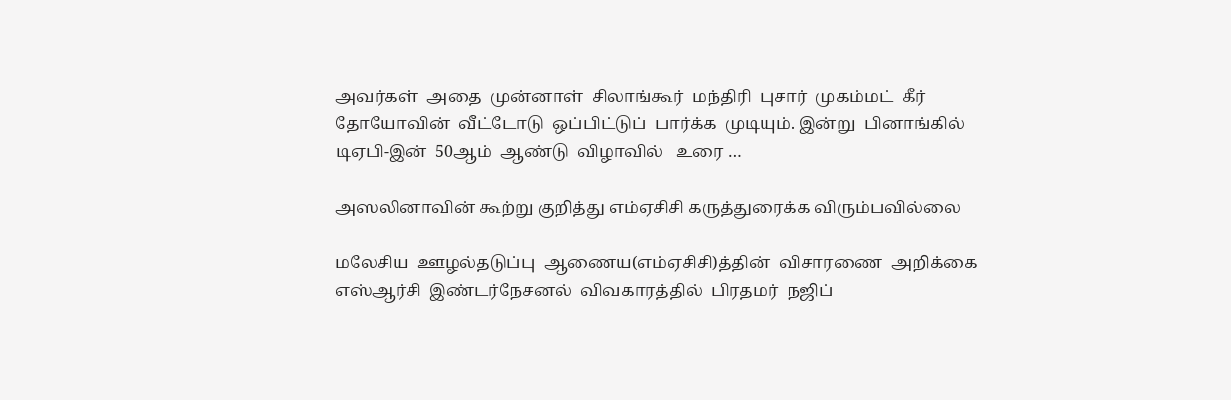அவர்கள்  அதை  முன்னாள்  சிலாங்கூர்  மந்திரி  புசார்  முகம்மட்  கீர்  தோயோவின்  வீட்டோடு  ஒப்பிட்டுப்  பார்க்க  முடியும். இன்று  பினாங்கில்  டிஏபி-இன்  50ஆம்  ஆண்டு  விழாவில்   உரை …

அஸலினாவின் கூற்று குறித்து எம்ஏசிசி கருத்துரைக்க விரும்பவில்லை

மலேசிய  ஊழல்தடுப்பு  ஆணைய(எம்ஏசிசி)த்தின்  விசாரணை  அறிக்கை  எஸ்ஆர்சி  இண்டர்நேசனல்  விவகாரத்தில்  பிரதமர்  நஜிப்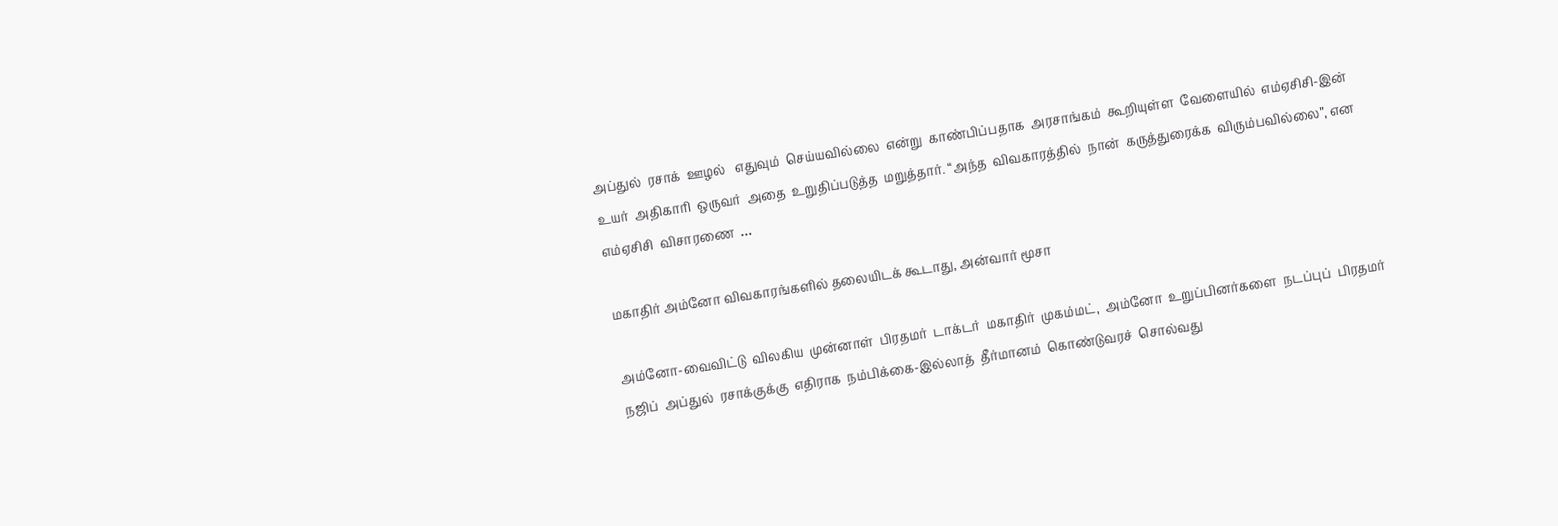அப்துல்  ரசாக்  ஊழல்   எதுவும்  செய்யவில்லை  என்று  காண்பிப்பதாக  அரசாங்கம்  கூறியுள்ள  வேளையில்  எம்ஏசிசி-இன்  உயர்  அதிகாரி  ஒருவர்  அதை  உறுதிப்படுத்த  மறுத்தார். “அந்த  விவகாரத்தில்  நான்  கருத்துரைக்க  விரும்பவில்லை”, என  எம்ஏசிசி  விசாரணை  …

மகாதிர் அம்னோ விவகாரங்களில் தலையிடக் கூடாது, அன்வார் மூசா

அம்னோ-வைவிட்டு  விலகிய  முன்னாள்  பிரதமர்  டாக்டர்  மகாதிர்  முகம்மட்,  அம்னோ  உறுப்பினர்களை  நடப்புப்  பிரதமர்  நஜிப்  அப்துல்  ரசாக்குக்கு  எதிராக  நம்பிக்கை-இல்லாத்  தீர்மானம்  கொண்டுவரச்  சொல்வது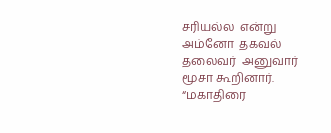சரியல்ல  என்று  அம்னோ  தகவல்  தலைவர்  அனுவார்  மூசா கூறினார். “மகாதிரை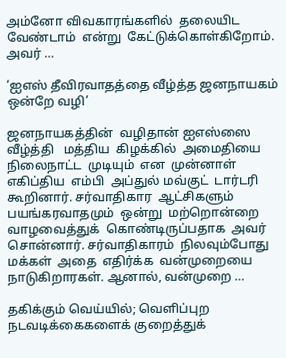அம்னோ விவகாரங்களில்  தலையிட  வேண்டாம்  என்று  கேட்டுக்கொள்கிறோம். அவர் …

‘ஐஎஸ் தீவிரவாதத்தை வீழ்த்த ஜனநாயகம் ஒன்றே வழி’

ஜனநாயகத்தின்  வழிதான் ஐஎஸ்ஸை  வீழ்த்தி   மத்திய  கிழக்கில்  அமைதியை  நிலைநாட்ட  முடியும்  என  முன்னாள்  எகிப்திய  எம்பி  அப்துல் மவ்குட்  டார்டரி  கூறினார். சர்வாதிகார  ஆட்சிகளும்  பயங்கரவாதமும்  ஒன்று  மற்றொன்றை  வாழவைத்துக்  கொண்டிருப்பதாக  அவர்  சொன்னார். சர்வாதிகாரம்  நிலவும்போது  மக்கள்  அதை  எதிர்க்க  வன்முறையை  நாடுகிறாரகள். ஆனால், வன்முறை …

தகிக்கும் வெய்யில்; வெளிப்புற நடவடிக்கைகளைக் குறைத்துக்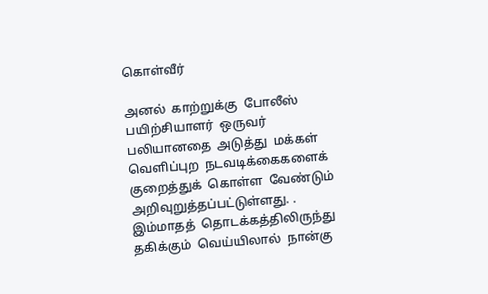கொள்வீர்

அனல்  காற்றுக்கு  போலீஸ் பயிற்சியாளர்  ஒருவர்  பலியானதை  அடுத்து  மக்கள்  வெளிப்புற  நடவடிக்கைகளைக்  குறைத்துக்  கொள்ள  வேண்டும் அறிவுறுத்தப்பட்டுள்ளது. . இம்மாதத்  தொடக்கத்திலிருந்து  தகிக்கும்  வெய்யிலால்  நான்கு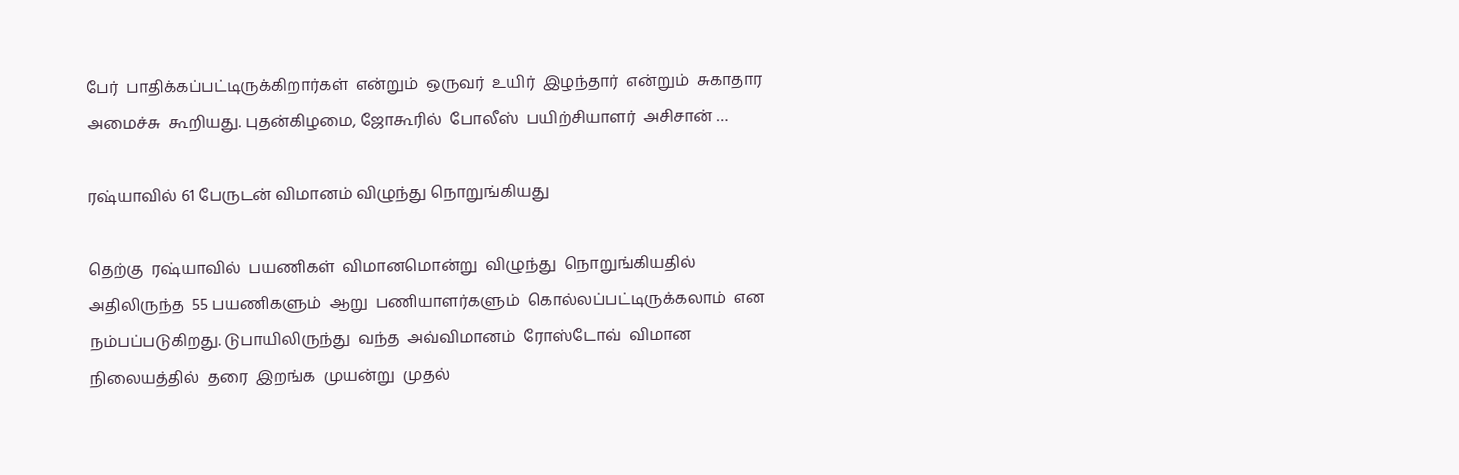பேர்  பாதிக்கப்பட்டிருக்கிறார்கள்  என்றும்  ஒருவர்  உயிர்  இழந்தார்  என்றும்  சுகாதார  அமைச்சு  கூறியது. புதன்கிழமை, ஜோகூரில்  போலீஸ்  பயிற்சியாளர்  அசிசான் …

ரஷ்யாவில் 61 பேருடன் விமானம் விழுந்து நொறுங்கியது

தெற்கு  ரஷ்யாவில்  பயணிகள்  விமானமொன்று  விழுந்து  நொறுங்கியதில்  அதிலிருந்த  55 பயணிகளும்  ஆறு  பணியாளர்களும்  கொல்லப்பட்டிருக்கலாம்  என  நம்பப்படுகிறது. டுபாயிலிருந்து  வந்த  அவ்விமானம்  ரோஸ்டோவ்  விமான  நிலையத்தில்  தரை  இறங்க  முயன்று  முதல்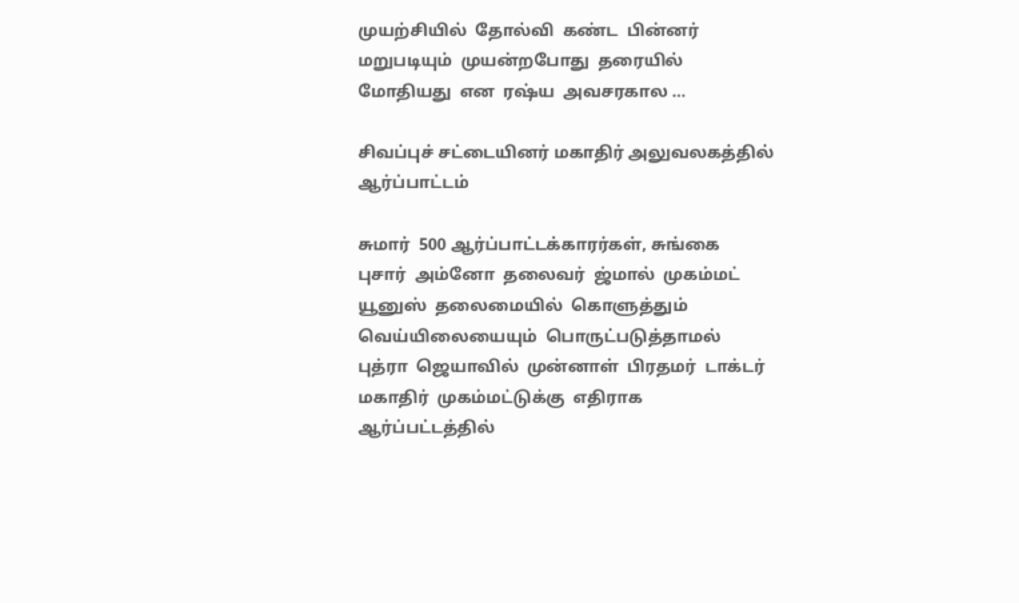முயற்சியில்  தோல்வி  கண்ட  பின்னர்  மறுபடியும்  முயன்றபோது  தரையில்  மோதியது  என  ரஷ்ய  அவசரகால …

சிவப்புச் சட்டையினர் மகாதிர் அலுவலகத்தில் ஆர்ப்பாட்டம்

சுமார்  500 ஆர்ப்பாட்டக்காரர்கள், சுங்கை  புசார்  அம்னோ  தலைவர்  ஜ்மால்  முகம்மட்  யூனுஸ்  தலைமையில்  கொளுத்தும்  வெய்யிலையையும்  பொருட்படுத்தாமல்  புத்ரா  ஜெயாவில்  முன்னாள்  பிரதமர்  டாக்டர்  மகாதிர்  முகம்மட்டுக்கு  எதிராக  ஆர்ப்பட்டத்தில்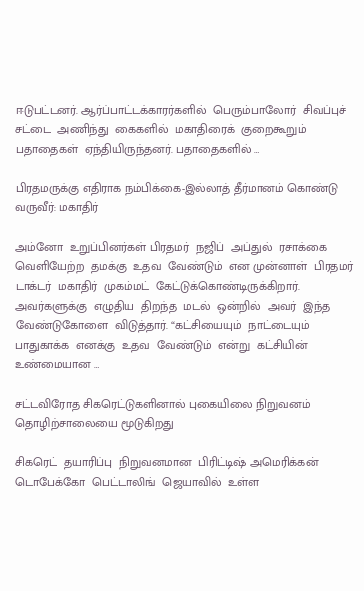ஈடுபட்டனர். ஆர்ப்பாட்டக்காரர்களில்  பெரும்பாலோர்  சிவப்புச்  சட்டை  அணிந்து  கைகளில்  மகாதிரைக்  குறைகூறும்  பதாதைகள்  ஏந்தியிருந்தனர். பதாதைகளில் …

பிரதமருக்கு எதிராக நம்பிக்கை-இல்லாத் தீர்மானம் கொண்டு வருவீர்: மகாதிர்

அம்னோ  உறுப்பினர்கள் பிரதமர்  நஜிப்  அப்துல்  ரசாக்கை  வெளியேற்ற  தமக்கு  உதவ  வேண்டும்  என முன்னாள்  பிரதமர்  டாக்டர்  மகாதிர்  முகம்மட்  கேட்டுக்கொண்டிருக்கிறார். அவர்களுக்கு  எழுதிய  திறந்த  மடல்  ஒன்றில்  அவர்  இந்த  வேண்டுகோளை  விடுத்தார். “கட்சியையும்  நாட்டையும்  பாதுகாக்க  எனக்கு  உதவ  வேண்டும்  என்று  கட்சியின்  உண்மையான …

சட்டவிரோத சிகரெட்டுகளினால் புகையிலை நிறுவனம் தொழிற்சாலையை மூடுகிறது

சிகரெட்  தயாரிப்பு  நிறுவனமான  பிரிட்டிஷ் அமெரிக்கன்  டொபேக்கோ  பெட்டாலிங்  ஜெயாவில்  உள்ள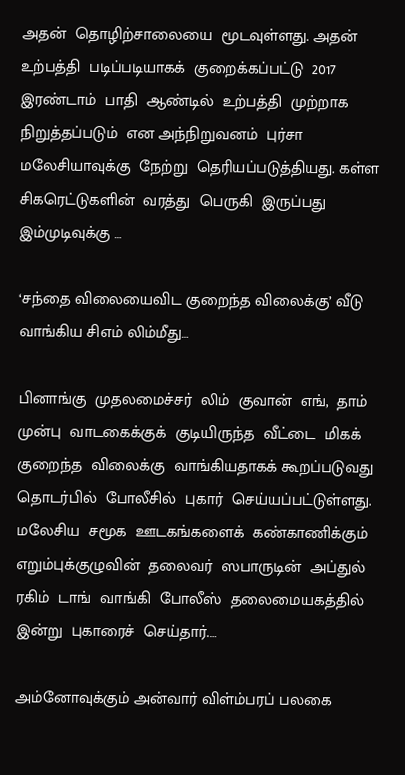அதன்  தொழிற்சாலையை  மூடவுள்ளது. அதன்  உற்பத்தி  படிப்படியாகக்  குறைக்கப்பட்டு  2017 இரண்டாம்  பாதி  ஆண்டில்  உற்பத்தி  முற்றாக  நிறுத்தப்படும்  என அந்நிறுவனம்  புர்சா  மலேசியாவுக்கு  நேற்று  தெரியப்படுத்தியது. கள்ள  சிகரெட்டுகளின்  வரத்து  பெருகி  இருப்பது  இம்முடிவுக்கு …

‘சந்தை விலையைவிட குறைந்த விலைக்கு’ வீடு வாங்கிய சிஎம் லிம்மீது…

பினாங்கு  முதலமைச்சர்  லிம்  குவான்  எங்,  தாம்  முன்பு  வாடகைக்குக்  குடியிருந்த  வீட்டை  மிகக்  குறைந்த  விலைக்கு  வாங்கியதாகக் கூறப்படுவது  தொடர்பில்  போலீசில்  புகார்  செய்யப்பட்டுள்ளது. மலேசிய  சமூக  ஊடகங்களைக்  கண்காணிக்கும்  எறும்புக்குழுவின்  தலைவர்  ஸபாருடின்  அப்துல்  ரகிம்  டாங்  வாங்கி  போலீஸ்  தலைமையகத்தில்  இன்று  புகாரைச்  செய்தார்.…

அம்னோவுக்கும் அன்வார் விள்ம்பரப் பலகை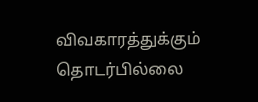விவகாரத்துக்கும் தொடர்பில்லை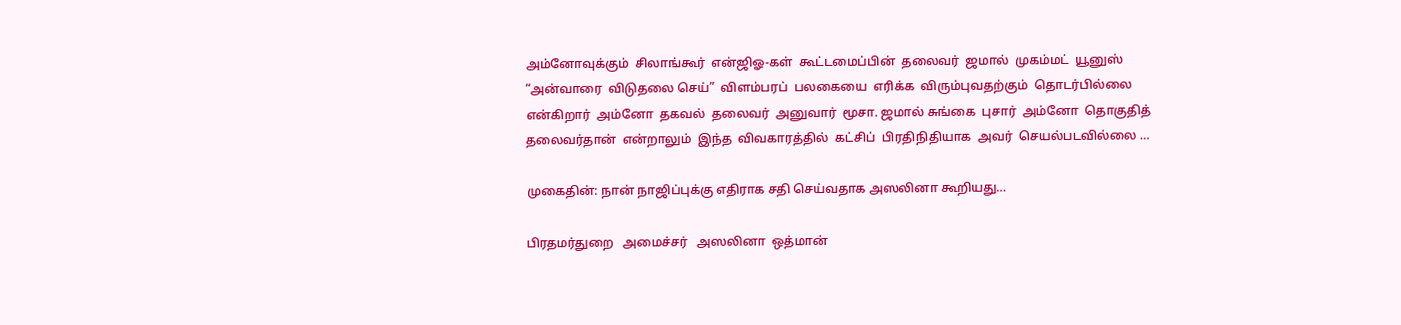அம்னோவுக்கும்  சிலாங்கூர்  என்ஜிஓ-கள்  கூட்டமைப்பின்  தலைவர்  ஜமால்  முகம்மட்  யூனுஸ்   “அன்வாரை  விடுதலை செய்”  விளம்பரப்  பலகையை  எரிக்க  விரும்புவதற்கும்  தொடர்பில்லை  என்கிறார்  அம்னோ  தகவல்  தலைவர்  அனுவார்  மூசா. ஜமால் சுங்கை  புசார்  அம்னோ  தொகுதித்  தலைவர்தான்  என்றாலும்  இந்த  விவகாரத்தில்  கட்சிப்  பிரதிநிதியாக  அவர்  செயல்படவில்லை …

முகைதின்: நான் நாஜிப்புக்கு எதிராக சதி செய்வதாக அஸலினா கூறியது…

பிரதமர்துறை   அமைச்சர்   அஸலினா  ஒத்மான்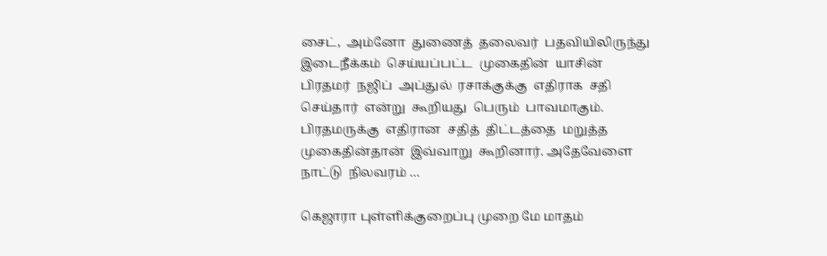சைட்,  அம்னோ  துணைத்  தலைவர்  பதவியிலிருந்து  இடைநீக்கம்  செய்யப்பட்ட  முகைதின்  யாசின்  பிரதமர்  நஜிப்  அப்துல்  ரசாக்குக்கு  எதிராக  சதி  செய்தார்  என்று  கூறியது  பெரும்  பாவமாகும். பிரதமருக்கு  எதிரான  சதித்  திட்டத்தை  மறுத்த  முகைதின்தான்  இவ்வாறு  கூறினார். அதேவேளை  நாட்டு  நிலவரம் …

கெஜாரா புள்ளிக்குறைப்பு முறை மே மாதம்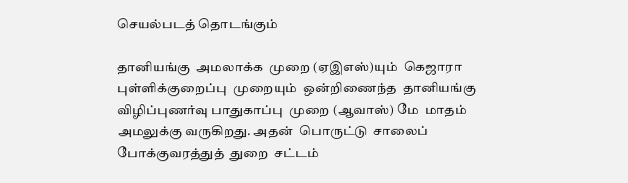செயல்படத் தொடங்கும்

தானியங்கு  அமலாக்க  முறை (ஏஇஎஸ்)யும்  கெஜாரா  புள்ளிக்குறைப்பு  முறையும்  ஒன்றிணைந்த  தானியங்கு  விழிப்புணர்வு பாதுகாப்பு  முறை (ஆவாஸ்) மே  மாதம்  அமலுக்கு வருகிறது. அதன்  பொருட்டு  சாலைப்  போக்குவரத்துத்  துறை  சட்டம்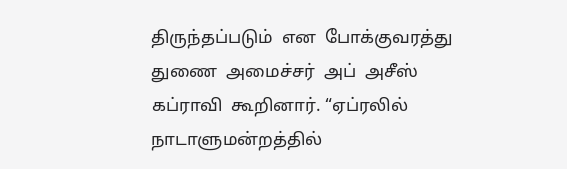திருந்தப்படும்  என  போக்குவரத்து  துணை  அமைச்சர்  அப்  அசீஸ்  கப்ராவி  கூறினார். “ஏப்ரலில்  நாடாளுமன்றத்தில்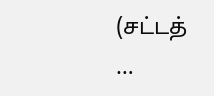(சட்டத் …